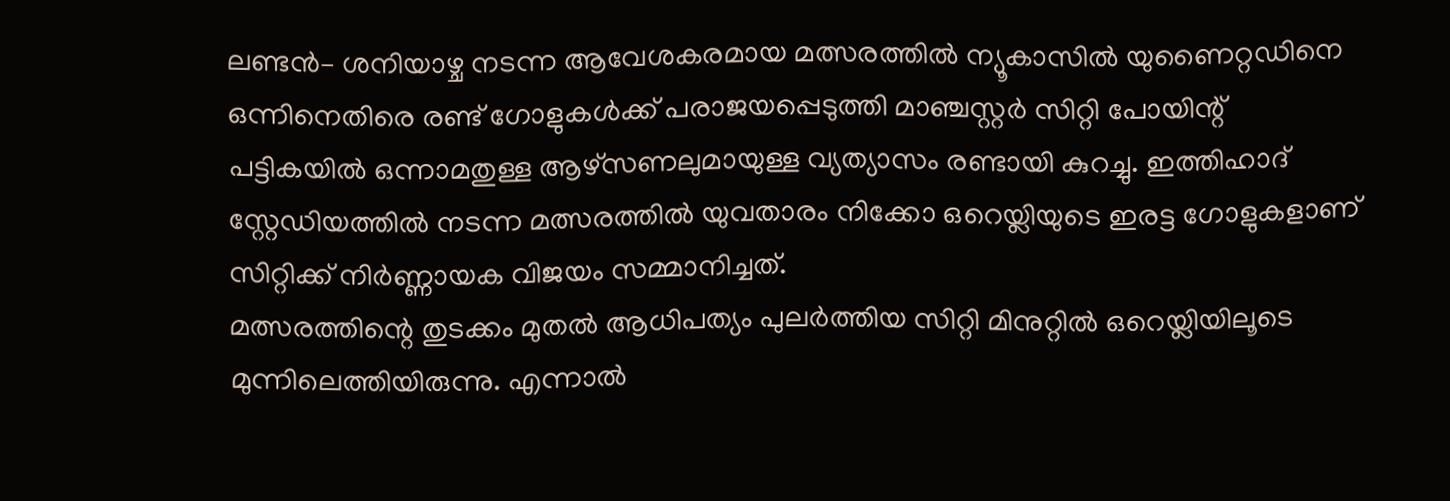ലണ്ടൻ– ശനിയാഴ്ച നടന്ന ആവേശകരമായ മത്സരത്തിൽ ന്യൂകാസിൽ യുണൈറ്റഡിനെ ഒന്നിനെതിരെ രണ്ട് ഗോളുകൾക്ക് പരാജയപ്പെടുത്തി മാഞ്ചസ്റ്റർ സിറ്റി പോയിന്റ് പട്ടികയിൽ ഒന്നാമതുള്ള ആഴ്സണലുമായുള്ള വ്യത്യാസം രണ്ടായി കുറച്ചു. ഇത്തിഹാദ് സ്റ്റേഡിയത്തിൽ നടന്ന മത്സരത്തിൽ യുവതാരം നിക്കോ ഒറെയ്ലിയുടെ ഇരട്ട ഗോളുകളാണ് സിറ്റിക്ക് നിർണ്ണായക വിജയം സമ്മാനിച്ചത്.
മത്സരത്തിന്റെ തുടക്കം മുതൽ ആധിപത്യം പുലർത്തിയ സിറ്റി മിനുറ്റിൽ ഒറെയ്ലിയിലൂടെ മുന്നിലെത്തിയിരുന്നു. എന്നാൽ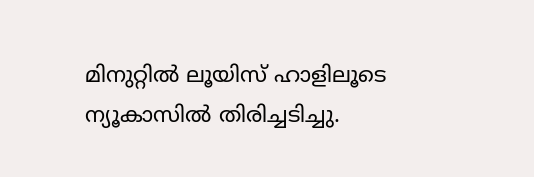മിനുറ്റിൽ ലൂയിസ് ഹാളിലൂടെ ന്യൂകാസിൽ തിരിച്ചടിച്ചു.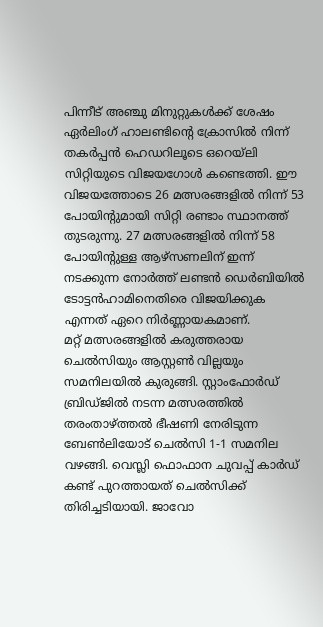പിന്നീട് അഞ്ചു മിനുറ്റുകൾക്ക് ശേഷം ഏർലിംഗ് ഹാലണ്ടിന്റെ ക്രോസിൽ നിന്ന് തകർപ്പൻ ഹെഡറിലൂടെ ഒറെയ്ലി സിറ്റിയുടെ വിജയഗോൾ കണ്ടെത്തി. ഈ വിജയത്തോടെ 26 മത്സരങ്ങളിൽ നിന്ന് 53 പോയിന്റുമായി സിറ്റി രണ്ടാം സ്ഥാനത്ത് തുടരുന്നു. 27 മത്സരങ്ങളിൽ നിന്ന് 58 പോയിന്റുള്ള ആഴ്സണലിന് ഇന്ന് നടക്കുന്ന നോർത്ത് ലണ്ടൻ ഡെർബിയിൽ ടോട്ടൻഹാമിനെതിരെ വിജയിക്കുക എന്നത് ഏറെ നിർണ്ണായകമാണ്.
മറ്റ് മത്സരങ്ങളിൽ കരുത്തരായ ചെൽസിയും ആസ്റ്റൺ വില്ലയും സമനിലയിൽ കുരുങ്ങി. സ്റ്റാംഫോർഡ് ബ്രിഡ്ജിൽ നടന്ന മത്സരത്തിൽ തരംതാഴ്ത്തൽ ഭീഷണി നേരിടുന്ന ബേൺലിയോട് ചെൽസി 1-1 സമനില വഴങ്ങി. വെസ്ലി ഫൊഫാന ചുവപ്പ് കാർഡ് കണ്ട് പുറത്തായത് ചെൽസിക്ക് തിരിച്ചടിയായി. ജാവോ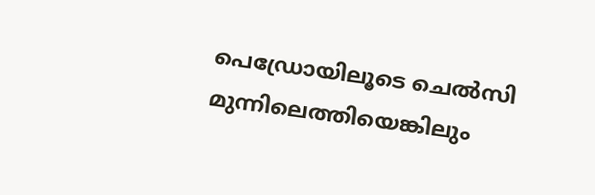പെഡ്രോയിലൂടെ ചെൽസി മുന്നിലെത്തിയെങ്കിലും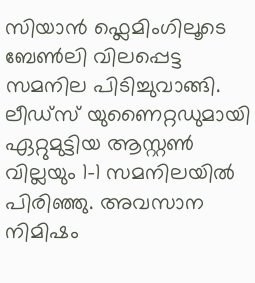സിയാൻ ഫ്ലെമിംഗിലൂടെ ബേൺലി വിലപ്പെട്ട സമനില പിടിച്ചുവാങ്ങി. ലീഡ്സ് യുണൈറ്റഡുമായി ഏറ്റുമുട്ടിയ ആസ്റ്റൺ വില്ലയും 1-1 സമനിലയിൽ പിരിഞ്ഞു. അവസാന നിമിഷം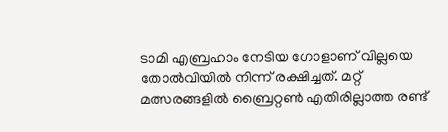ടാമി എബ്രഹാം നേടിയ ഗോളാണ് വില്ലയെ തോൽവിയിൽ നിന്ന് രക്ഷിച്ചത്. മറ്റ് മത്സരങ്ങളിൽ ബ്രൈറ്റൺ എതിരില്ലാത്ത രണ്ട്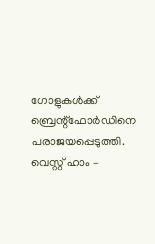ഗോളുകൾക്ക് ബ്രെന്റ്ഫോർഡിനെ പരാജയപ്പെടുത്തി. വെസ്റ്റ് ഹാം –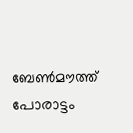ബേൺമൗത്ത് പോരാട്ടം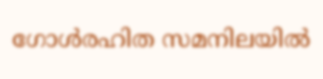ഗോൾരഹിത സമനിലയിൽ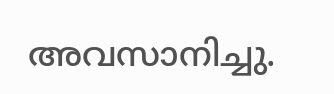അവസാനിച്ചു.